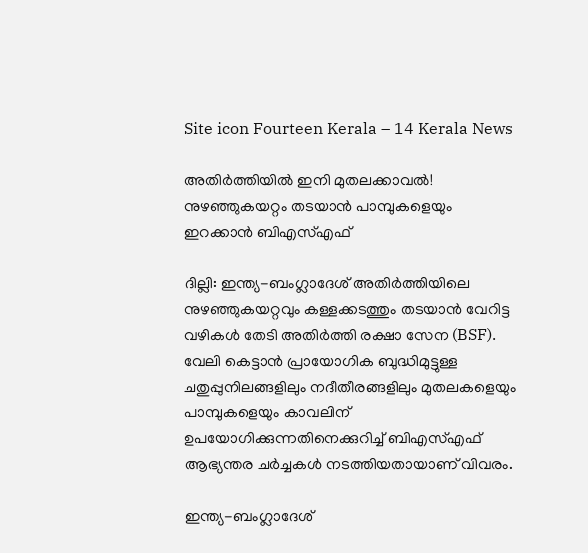Site icon Fourteen Kerala – 14 Kerala News

അതിർത്തിയിൽ ഇനി മുതലക്കാവൽ! നുഴഞ്ഞുകയറ്റം തടയാൻ പാമ്പുകളെയും ഇറക്കാൻ ബിഎസ്എഫ്

ദില്ലി: ഇന്ത്യ-ബംഗ്ലാദേശ് അതിർത്തിയിലെ നുഴഞ്ഞുകയറ്റവും കള്ളക്കടത്തും തടയാൻ വേറിട്ട വഴികൾ തേടി അതിർത്തി രക്ഷാ സേന (BSF). വേലി കെട്ടാൻ പ്രായോഗിക ബുദ്ധിമുട്ടുള്ള ചതുപ്പുനിലങ്ങളിലും നദീതീരങ്ങളിലും മുതലകളെയും പാമ്പുകളെയും കാവലിന് ഉപയോഗിക്കുന്നതിനെക്കുറിച്ച് ബിഎസ്എഫ് ആഭ്യന്തര ചർച്ചകൾ നടത്തിയതായാണ് വിവരം.

ഇന്ത്യ-ബംഗ്ലാദേശ്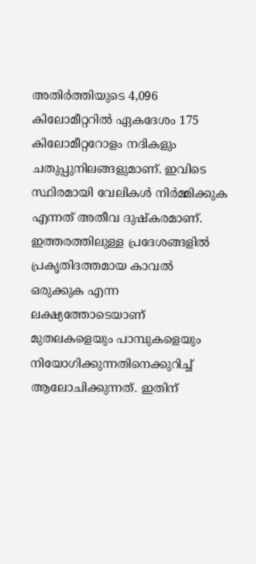അതിർത്തിയുടെ 4,096 കിലോമീറ്ററിൽ ഏകദേശം 175 കിലോമീറ്ററോളം നദികളും ചതുപ്പുനിലങ്ങളുമാണ്. ഇവിടെ സ്ഥിരമായി വേലികൾ നിർമ്മിക്കുക എന്നത് അതീവ ദുഷ്കരമാണ്. ഇത്തരത്തിലുള്ള പ്രദേശങ്ങളിൽ പ്രകൃതിദത്തമായ കാവൽ ഒരുക്കുക എന്ന ലക്ഷ്യത്തോടെയാണ് മുതലകളെയും പാമ്പുകളെയും നിയോഗിക്കുന്നതിനെക്കുറിച്ച് ആലോചിക്കുന്നത്. ഇതിന്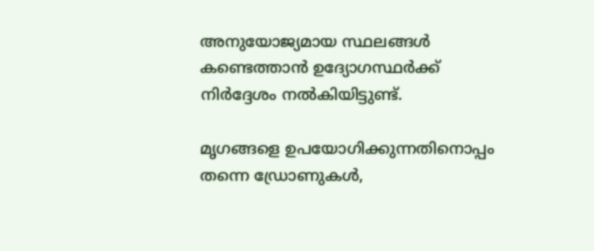അനുയോജ്യമായ സ്ഥലങ്ങൾ കണ്ടെത്താൻ ഉദ്യോഗസ്ഥർക്ക് നിർദ്ദേശം നൽകിയിട്ടുണ്ട്.

മൃഗങ്ങളെ ഉപയോഗിക്കുന്നതിനൊപ്പം തന്നെ ഡ്രോണുകൾ,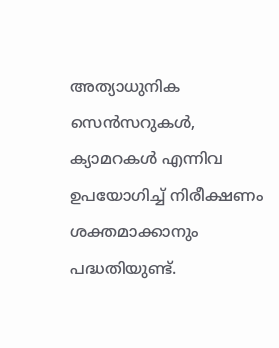അത്യാധുനിക സെൻസറുകൾ, ക്യാമറകൾ എന്നിവ ഉപയോഗിച്ച് നിരീക്ഷണം ശക്തമാക്കാനും പദ്ധതിയുണ്ട്.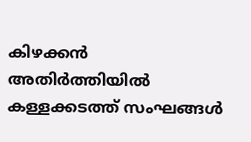കിഴക്കൻ അതിർത്തിയിൽ കള്ളക്കടത്ത് സംഘങ്ങൾ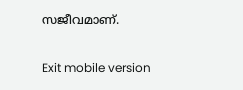സജീവമാണ്.

Exit mobile version